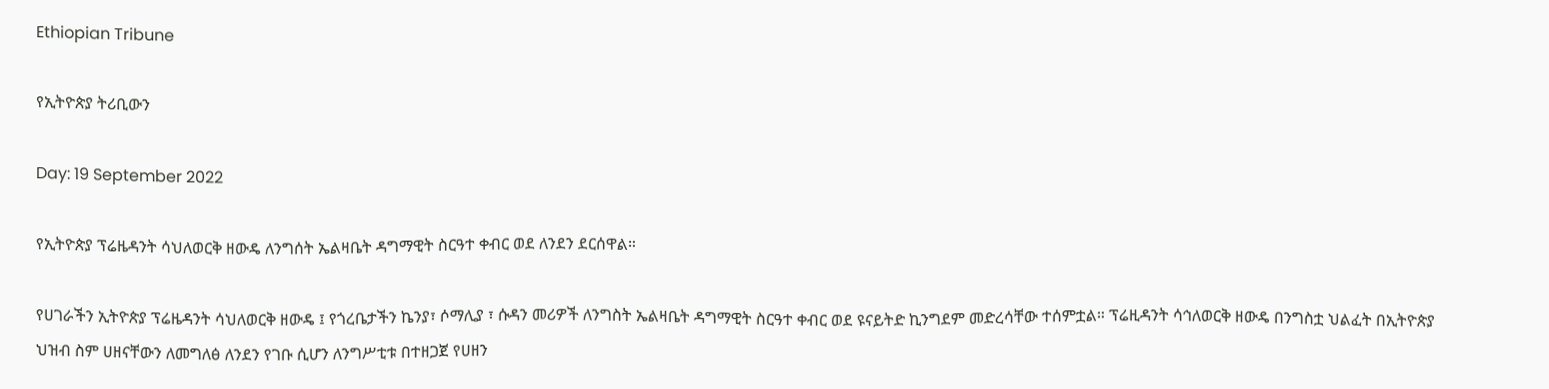Ethiopian Tribune

የኢትዮጵያ ትሪቢውን

Day: 19 September 2022

የኢትዮጵያ ፕሬዜዳንት ሳህለወርቅ ዘውዴ ለንግሰት ኤልዛቤት ዳግማዊት ስርዓተ ቀብር ወደ ለንደን ደርሰዋል።

የሀገራችን ኢትዮጵያ ፕሬዜዳንት ሳህለወርቅ ዘውዴ ፤ የጎረቤታችን ኬንያ፣ ሶማሊያ ፣ ሱዳን መሪዎች ለንግስት ኤልዛቤት ዳግማዊት ስርዓተ ቀብር ወደ ዩናይትድ ኪንግደም መድረሳቸው ተሰምቷል። ፕሬዚዳንት ሳኅለወርቅ ዘውዴ በንግስቷ ህልፈት በኢትዮጵያ ህዝብ ስም ሀዘናቸውን ለመግለፅ ለንደን የገቡ ሲሆን ለንግሥቲቱ በተዘጋጀ የሀዘን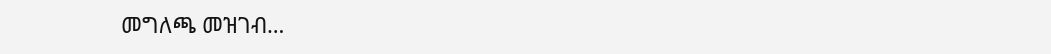መግለጫ መዝገብ…